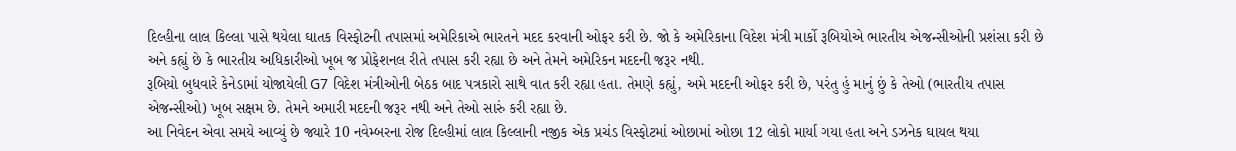દિલ્હીના લાલ કિલ્લા પાસે થયેલા ઘાતક વિસ્ફોટની તપાસમાં અમેરિકાએ ભારતને મદદ કરવાની ઓફર કરી છે. જો કે અમેરિકાના વિદેશ મંત્રી માર્કો રૂબિયોએ ભારતીય એજન્સીઓની પ્રશંસા કરી છે અને કહ્યું છે કે ભારતીય અધિકારીઓ ખૂબ જ પ્રોફેશનલ રીતે તપાસ કરી રહ્યા છે અને તેમને અમેરિકન મદદની જરૂર નથી.
રૂબિયો બુધવારે કેનેડામાં યોજાયેલી G7 વિદેશ મંત્રીઓની બેઠક બાદ પત્રકારો સાથે વાત કરી રહ્યા હતા. તેમણે કહ્યું, અમે મદદની ઓફર કરી છે, પરંતુ હું માનું છું કે તેઓ (ભારતીય તપાસ એજન્સીઓ) ખૂબ સક્ષમ છે. તેમને અમારી મદદની જરૂર નથી અને તેઓ સારું કરી રહ્યા છે.
આ નિવેદન એવા સમયે આવ્યું છે જ્યારે 10 નવેમ્બરના રોજ દિલ્હીમાં લાલ કિલ્લાની નજીક એક પ્રચંડ વિસ્ફોટમાં ઓછામાં ઓછા 12 લોકો માર્યા ગયા હતા અને ડઝનેક ઘાયલ થયા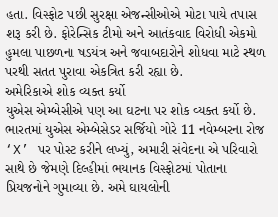હતા. વિસ્ફોટ પછી સુરક્ષા એજન્સીઓએ મોટા પાયે તપાસ શરૂ કરી છે. ફોરેન્સિક ટીમો અને આતંકવાદ વિરોધી એકમો હુમલા પાછળના ષડયંત્ર અને જવાબદારોને શોધવા માટે સ્થળ પરથી સતત પુરાવા એકત્રિત કરી રહ્યા છે.
અમેરિકાએ શોક વ્યક્ત કર્યો
યુએસ એમ્બેસીએ પણ આ ઘટના પર શોક વ્યક્ત કર્યો છે. ભારતમાં યુએસ એમ્બેસેડર સર્જિયો ગોરે 11 નવેમ્બરના રોજ ‘X’ પર પોસ્ટ કરીને લખ્યું, અમારી સંવેદના એ પરિવારો સાથે છે જેમણે દિલ્હીમાં ભયાનક વિસ્ફોટમાં પોતાના પ્રિયજનોને ગુમાવ્યા છે. અમે ઘાયલોની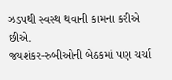ઝડપથી સ્વસ્થ થવાની કામના કરીએ છીએ.
જયશંકર-રુબીઓની બેઠકમાં પણ ચર્ચા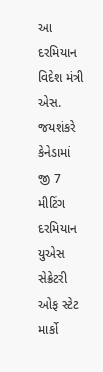આ દરમિયાન વિદેશ મંત્રી એસ. જયશંકરે કેનેડામાં જી 7 મીટિંગ દરમિયાન યુએસ સેક્રેટરી ઓફ સ્ટેટ માર્કો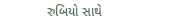રુબિયો સાથે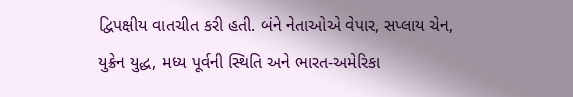દ્વિપક્ષીય વાતચીત કરી હતી. બંને નેતાઓએ વેપાર, સપ્લાય ચેન, યુક્રેન યુદ્ધ, મધ્ય પૂર્વની સ્થિતિ અને ભારત-અમેરિકા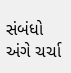સંબંધો અંગે ચર્ચા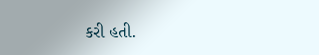કરી હતી.